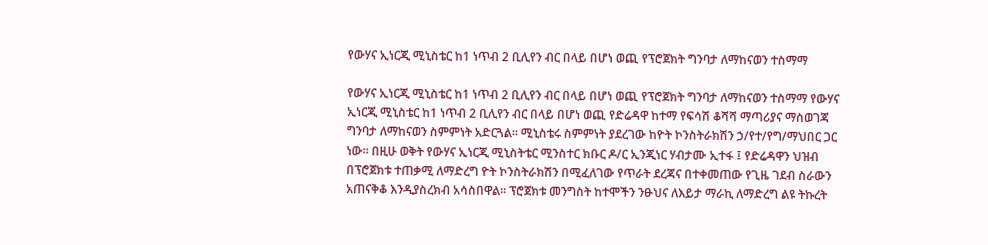የውሃና ኢነርጂ ሚኒስቴር ከ1 ነጥብ 2 ቢሊየን ብር በላይ በሆነ ወጪ የፕሮጀክት ግንባታ ለማከናወን ተስማማ

የውሃና ኢነርጂ ሚኒስቴር ከ1 ነጥብ 2 ቢሊየን ብር በላይ በሆነ ወጪ የፕሮጀክት ግንባታ ለማከናወን ተስማማ የውሃና ኢነርጂ ሚኒስቴር ከ1 ነጥብ 2 ቢሊየን ብር በላይ በሆነ ወጪ የድሬዳዋ ከተማ የፍሳሽ ቆሻሻ ማጣሪያና ማስወገጃ ግንባታ ለማከናወን ስምምነት አድርጓል፡፡ ሚኒስቴሩ ስምምነት ያደረገው ከዮት ኮንስትራክሽን ኃ/የተ/የግ/ማህበር ጋር ነው፡፡ በዚሁ ወቅት የውሃና ኢነርጂ ሚኒስትቴር ሚንስተር ክቡር ዶ/ር ኢንጂነር ሃብታሙ ኢተፋ ፤ የድሬዳዋን ህዝብ በፕሮጀክቱ ተጠቃሚ ለማድረግ ዮት ኮንስትራክሽን በሚፈለገው የጥራት ደረጃና በተቀመጠው የጊዜ ገደብ ስራውን አጠናቅቆ እንዲያስረክብ አሳስበዋል፡፡ ፕሮጀክቱ መንግስት ከተሞችን ንፁህና ለእይታ ማራኪ ለማድረግ ልዩ ትኩረት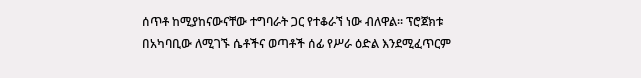ሰጥቶ ከሚያከናውናቸው ተግባራት ጋር የተቆራኘ ነው ብለዋል፡፡ ፕሮጀክቱ በአካባቢው ለሚገኙ ሴቶችና ወጣቶች ሰፊ የሥራ ዕድል እንደሚፈጥርም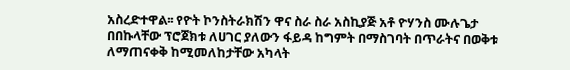አስረድተዋል፡፡ የዮት ኮንስትራክሽን ዋና ስራ ስራ አስኪያጅ አቶ ዮሃንስ ሙሉጌታ በበኩላቸው ፕሮጀክቱ ለሀገር ያለውን ፋይዳ ከግምት በማስገባት በጥራትና በወቅቱ ለማጠናቀቅ ከሚመለከታቸው አካላት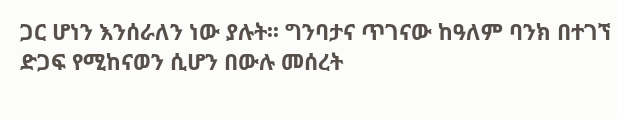ጋር ሆነን እንሰራለን ነው ያሉት፡፡ ግንባታና ጥገናው ከዓለም ባንክ በተገኘ ድጋፍ የሚከናወን ሲሆን በውሉ መሰረት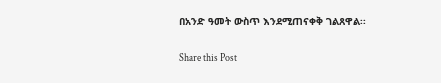በአንድ ዓመት ውስጥ እንደሚጠናቀቅ ገልጸዋል፡፡

Share this Post